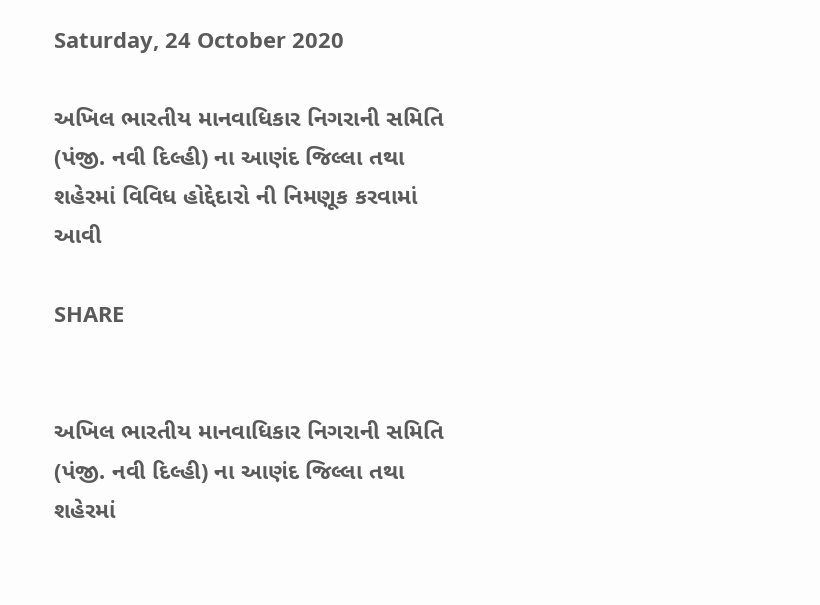Saturday, 24 October 2020

અખિલ ભારતીય માનવાધિકાર નિગરાની સમિતિ (પંજી. નવી દિલ્હી) ના આણંદ જિલ્લા તથા શહેરમાં વિવિધ હોદ્દેદારો ની નિમણૂક કરવામાં આવી

SHARE


અખિલ ભારતીય માનવાધિકાર નિગરાની સમિતિ (પંજી. નવી દિલ્હી) ના આણંદ જિલ્લા તથા શહેરમાં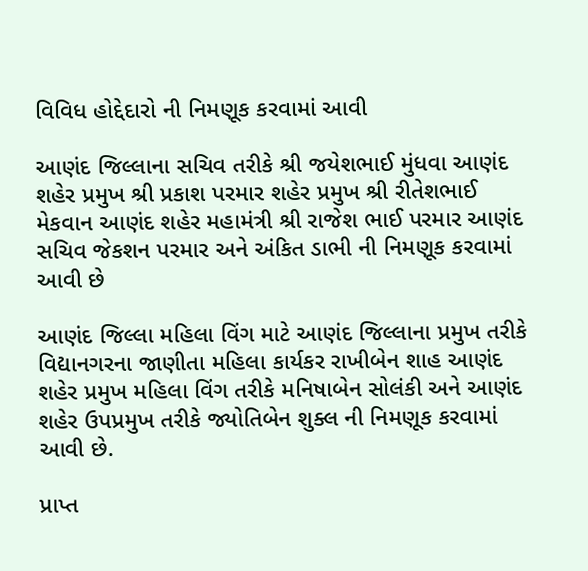વિવિધ હોદ્દેદારો ની નિમણૂક કરવામાં આવી

આણંદ જિલ્લાના સચિવ તરીકે શ્રી જયેશભાઈ મુંધવા આણંદ શહેર પ્રમુખ શ્રી પ્રકાશ પરમાર શહેર પ્રમુખ શ્રી રીતેશભાઈ મેકવાન આણંદ શહેર મહામંત્રી શ્રી રાજેશ ભાઈ પરમાર આણંદ સચિવ જેકશન પરમાર અને અંકિત ડાભી ની નિમણૂક કરવામાં આવી છે

આણંદ જિલ્લા મહિલા વિંગ માટે આણંદ જિલ્લાના પ્રમુખ તરીકે વિદ્યાનગરના જાણીતા મહિલા કાર્યકર રાખીબેન શાહ આણંદ શહેર પ્રમુખ મહિલા વિંગ તરીકે મનિષાબેન સોલંકી અને આણંદ શહેર ઉપપ્રમુખ તરીકે જ્યોતિબેન શુક્લ ની નિમણૂક કરવામાં આવી છે.

પ્રાપ્ત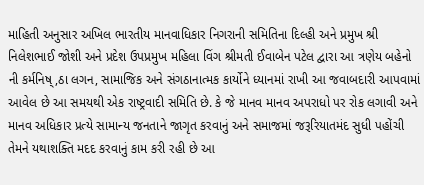માહિતી અનુસાર અખિલ ભારતીય માનવાધિકાર નિગરાની સમિતિના દિલ્હી અને પ્રમુખ શ્રી નિલેશભાઈ જોશી અને પ્રદેશ ઉપપ્રમુખ મહિલા વિંગ શ્રીમતી ઈવાબેન પટેલ દ્વારા આ ત્રણેય બહેનો ની કર્મનિષ્,ઠા લગન, સામાજિક અને સંગઠાનાત્મક કાર્યોને ધ્યાનમાં રાખી આ જવાબદારી આપવામાં આવેલ છે આ સમયથી એક રાષ્ટ્રવાદી સમિતિ છે. કે જે માનવ માનવ અપરાધો પર રોક લગાવી અને માનવ અધિકાર પ્રત્યે સામાન્ય જનતાને જાગૃત કરવાનું અને સમાજમાં જરૂરિયાતમંદ સુધી પહોંચી તેમને યથાશક્તિ મદદ કરવાનું કામ કરી રહી છે આ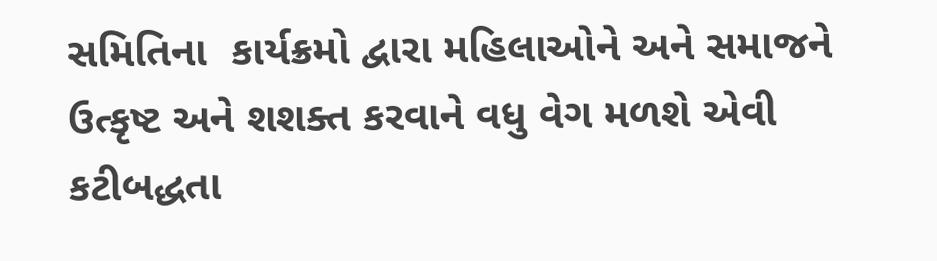સમિતિના  કાર્યક્રમો દ્વારા મહિલાઓને અને સમાજને ઉત્કૃષ્ટ અને શશક્ત કરવાને વધુ વેગ મળશે એવી કટીબદ્ધતા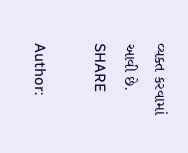વ્યક્ત કરવામાં આવી છે.
SHARE

Author: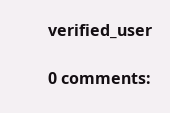verified_user

0 comments: